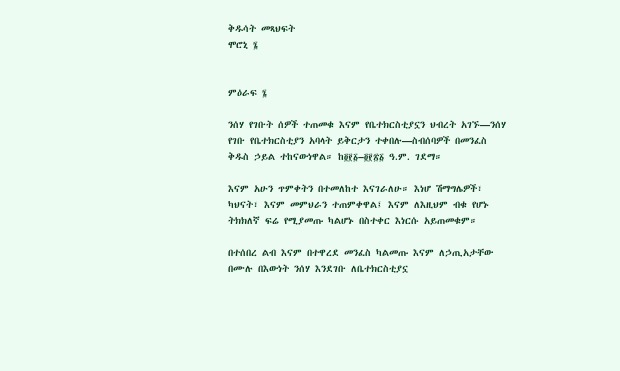ቅዱሳት መጻህፍት
ሞሮኒ ፮


ምዕራፍ ፮

ንሰሃ የገቡት ሰዎች ተጠመቁ እናም የቤተክርስቲያኗን ህብረት አገኙ—ንሰሃ የገቡ የቤተክርስቲያን አባላት ይቅርታን ተቀበሉ—ስብሰባዎች በመንፈስ ቅዱስ ኃይል ተከናውነዋል። ከ፬፻፩–፬፻፳፩ ዓ.ም. ገደማ።

እናም አሁን ጥምቀትን በተመለከተ እናገራለሁ። እነሆ ሽማግሌዎች፣ ካህናት፣ እናም መምህራን ተጠምቀዋል፤ እናም ለእዚህም ብቁ የሆኑ ትክክለኛ ፍሬ የሚያመጡ ካልሆኑ በስተቀር እነርሱ አይጠመቁም።

በተሰበረ ልብ እናም በተዋረደ መንፈስ ካልመጡ እናም ለኃጢአታቸው በሙሉ በእውነት ንሰሃ እንደገቡ ለቤተክርስቲያኗ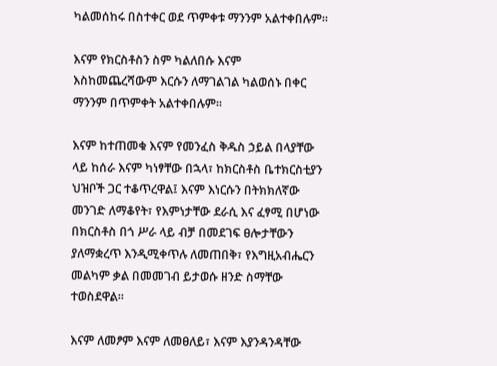ካልመሰከሩ በስተቀር ወደ ጥምቀቱ ማንንም አልተቀበሉም።

እናም የክርስቶስን ስም ካልለበሱ እናም እስከመጨረሻውም እርሱን ለማገልገል ካልወሰኑ በቀር ማንንም በጥምቀት አልተቀበሉም።

እናም ከተጠመቁ እናም የመንፈስ ቅዱስ ኃይል በላያቸው ላይ ከሰራ እናም ካነፃቸው በኋላ፣ ከክርስቶስ ቤተክርስቲያን ህዝቦች ጋር ተቆጥረዋል፤ እናም እነርሱን በትክክለኛው መንገድ ለማቆየት፣ የእምነታቸው ደራሲ እና ፈፃሚ በሆነው በክርስቶስ በጎ ሥራ ላይ ብቻ በመደገፍ ፀሎታቸውን ያለማቋረጥ እንዲሚቀጥሉ ለመጠበቅ፣ የእግዚአብሔርን መልካም ቃል በመመገብ ይታወሱ ዘንድ ስማቸው ተወስደዋል።

እናም ለመፆም እናም ለመፀለይ፣ እናም እያንዳንዳቸው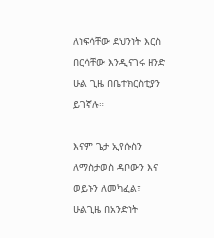ለነፍሳቸው ደህንነት እርስ በርሳቸው እንዲናገሩ ዘንድ ሁል ጊዜ በቤተክርስቲያን ይገኛሉ።

እናም ጌታ ኢየሱስን ለማስታወስ ዳቦውን እና ወይኑን ለመካፈል፣ ሁልጊዜ በአንድነት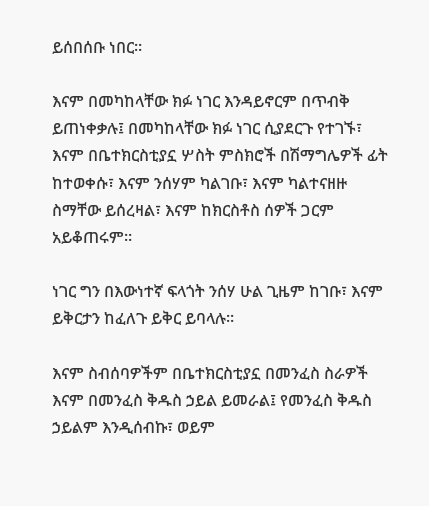ይሰበሰቡ ነበር።

እናም በመካከላቸው ክፉ ነገር እንዳይኖርም በጥብቅ ይጠነቀቃሉ፤ በመካከላቸው ክፉ ነገር ሲያደርጉ የተገኙ፣ እናም በቤተክርስቲያኗ ሦስት ምስክሮች በሽማግሌዎች ፊት ከተወቀሱ፣ እናም ንሰሃም ካልገቡ፣ እናም ካልተናዘዙ ስማቸው ይሰረዛል፣ እናም ከክርስቶስ ሰዎች ጋርም አይቆጠሩም።

ነገር ግን በእውነተኛ ፍላጎት ንሰሃ ሁል ጊዜም ከገቡ፣ እናም ይቅርታን ከፈለጉ ይቅር ይባላሉ።

እናም ስብሰባዎችም በቤተክርስቲያኗ በመንፈስ ስራዎች እናም በመንፈስ ቅዱስ ኃይል ይመራል፤ የመንፈስ ቅዱስ ኃይልም እንዲሰብኩ፣ ወይም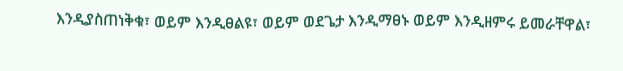እንዲያስጠነቅቁ፣ ወይም እንዲፀልዩ፣ ወይም ወደጌታ እንዲማፀኑ ወይም እንዲዘምሩ ይመራቸዋል፣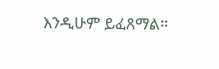እንዲሁም ይፈጸማል።